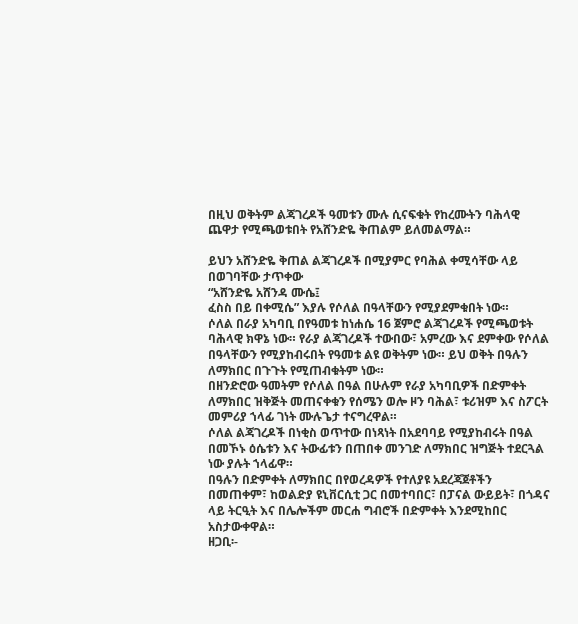በዚህ ወቅትም ልጃገረዶች ዓመቱን ሙሉ ሲናፍቁት የከረሙትን ባሕላዊ ጨዋታ የሚጫወቱበት የአሸንድዬ ቅጠልም ይለመልማል።

ይህን አሸንድዬ ቅጠል ልጃገረዶች በሚያምር የባሕል ቀሚሳቸው ላይ በወገባቸው ታጥቀው
“አሸንድዬ አሸንዳ ሙሴ፤
ፈስስ በይ በቀሚሴ” እያሉ የሶለል በዓላቸውን የሚያደምቁበት ነው።
ሶለል በራያ አካባቢ በየዓመቱ ከነሐሴ 16 ጀምሮ ልጃገረዶች የሚጫወቱት ባሕላዊ ክዋኔ ነው። የራያ ልጃገረዶች ተውበው፣ አምረው እና ደምቀው የሶለል በዓላቸውን የሚያከብሩበት የዓመቱ ልዩ ወቅትም ነው። ይህ ወቅት በዓሉን ለማክበር በጉጉት የሚጠብቁትም ነው።
በዘንድሮው ዓመትም የሶለል በዓል በሁሉም የራያ አካባቢዎች በድምቀት ለማክበር ዝቅጅት መጠናቀቁን የሰሜን ወሎ ዞን ባሕል፣ ቱሪዝም እና ስፖርት መምሪያ ኀላፊ ገነት ሙሉጌታ ተናግረዋል።
ሶለል ልጃገረዶች በነቂስ ወጥተው በነጻነት በአደባባይ የሚያከብሩት በዓል በመኾኑ ዕሴቱን እና ትውፊቱን በጠበቀ መንገድ ለማክበር ዝግጅት ተደርጓል ነው ያሉት ኀላፊዋ።
በዓሉን በድምቀት ለማክበር በየወረዳዎች የተለያዩ አደረጃጀቶችን በመጠቀም፣ ከወልድያ ዩኒቨርሲቲ ጋር በመተባበር፣ በፓናል ውይይት፣ በጎዳና ላይ ትርዒት እና በሌሎችም መርሐ ግብሮች በድምቀት እንደሚከበር አስታውቀዋል።
ዘጋቢ፡-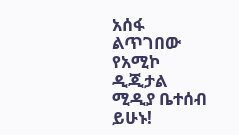አሰፋ ልጥገበው
የአሚኮ ዲጂታል ሚዲያ ቤተሰብ ይሁኑ!